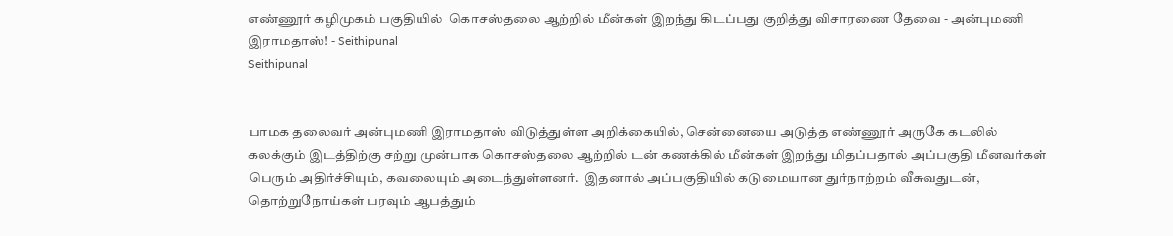எண்ணூர் கழிமுகம் பகுதியில்  கொசஸ்தலை ஆற்றில் மீன்கள் இறந்து கிடப்பது குறித்து விசாரணை தேவை - அன்புமணி இராமதாஸ்! - Seithipunal
Seithipunal


பாமக தலைவர் அன்புமணி இராமதாஸ் விடுத்துள்ள அறிக்கையில், சென்னையை அடுத்த எண்ணூர் அருகே கடலில் கலக்கும் இடத்திற்கு சற்று முன்பாக கொசஸ்தலை ஆற்றில் டன் கணக்கில் மீன்கள் இறந்து மிதப்பதால் அப்பகுதி மீனவர்கள் பெரும் அதிர்ச்சியும், கவலையும் அடைந்துள்ளனர்.  இதனால் அப்பகுதியில் கடுமையான துர்நாற்றம் வீசுவதுடன், தொற்றுநோய்கள் பரவும் ஆபத்தும்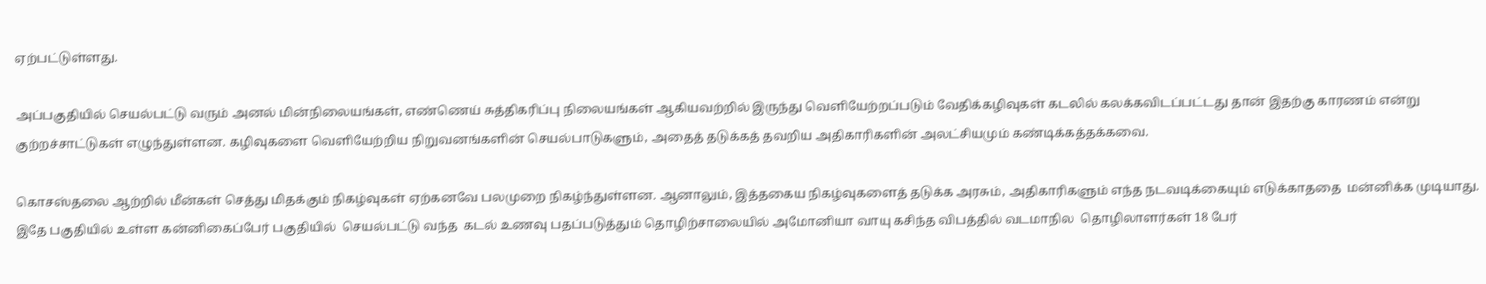ஏற்பட்டுள்ளது.

அப்பகுதியில் செயல்பட்டு வரும் அனல் மின்நிலையங்கள், எண்ணெய் சுத்திகரிப்பு நிலையங்கள் ஆகியவற்றில் இருந்து வெளியேற்றப்படும் வேதிக்கழிவுகள் கடலில் கலக்கவிடப்பட்டது தான் இதற்கு காரணம் என்று குற்றச்சாட்டுகள் எழுந்துள்ளன. கழிவுகளை வெளியேற்றிய நிறுவனங்களின் செயல்பாடுகளும், அதைத் தடுக்கத் தவறிய அதிகாரிகளின் அலட்சியமும் கண்டிக்கத்தக்கவை.

கொசஸ்தலை ஆற்றில் மீன்கள் செத்து மிதக்கும் நிகழ்வுகள் ஏற்கனவே பலமுறை நிகழ்ந்துள்ளன. ஆனாலும், இத்தகைய நிகழ்வுகளைத் தடுக்க அரசும், அதிகாரிகளும் எந்த நடவடிக்கையும் எடுக்காததை  மன்னிக்க முடியாது.  இதே பகுதியில் உள்ள கன்னிகைப்பேர் பகுதியில்  செயல்பட்டு வந்த  கடல் உணவு பதப்படுத்தும் தொழிற்சாலையில் அமோனியா வாயு கசிந்த விபத்தில் வடமாநில  தொழிலாளர்கள் 18 பேர்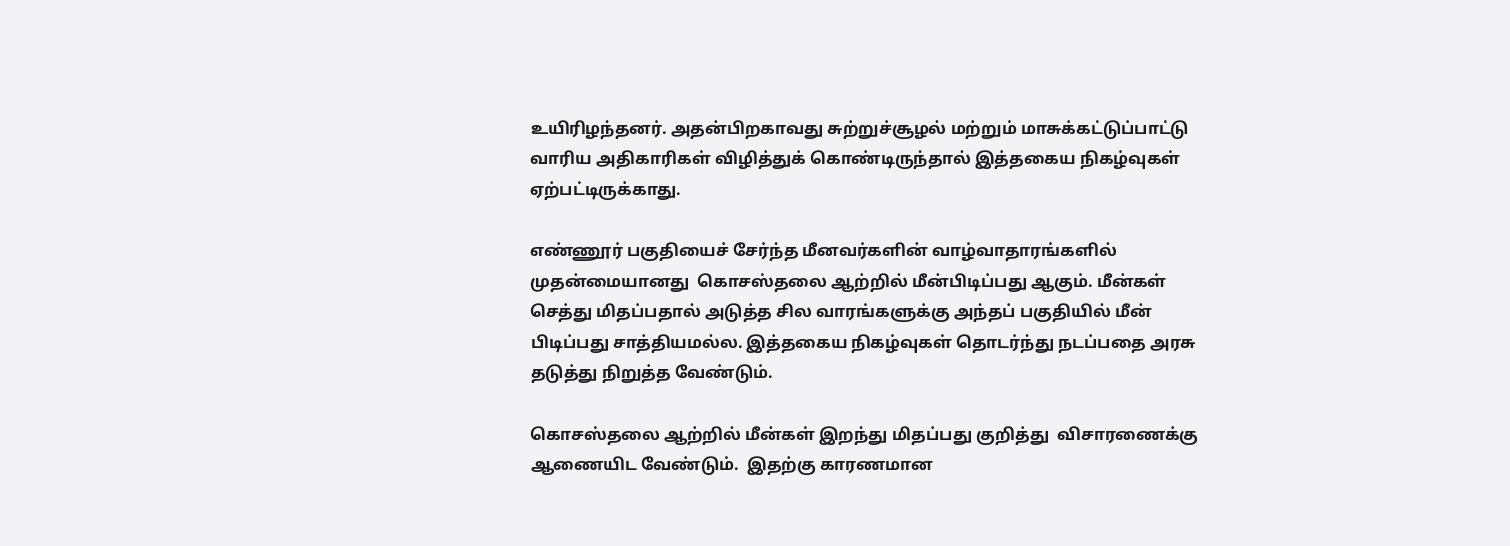உயிரிழந்தனர். அதன்பிறகாவது சுற்றுச்சூழல் மற்றும் மாசுக்கட்டுப்பாட்டு வாரிய அதிகாரிகள் விழித்துக் கொண்டிருந்தால் இத்தகைய நிகழ்வுகள் ஏற்பட்டிருக்காது.

எண்ணூர் பகுதியைச் சேர்ந்த மீனவர்களின் வாழ்வாதாரங்களில் முதன்மையானது  கொசஸ்தலை ஆற்றில் மீன்பிடிப்பது ஆகும். மீன்கள் செத்து மிதப்பதால் அடுத்த சில வாரங்களுக்கு அந்தப் பகுதியில் மீன் பிடிப்பது சாத்தியமல்ல. இத்தகைய நிகழ்வுகள் தொடர்ந்து நடப்பதை அரசு தடுத்து நிறுத்த வேண்டும்.

கொசஸ்தலை ஆற்றில் மீன்கள் இறந்து மிதப்பது குறித்து  விசாரணைக்கு ஆணையிட வேண்டும்.  இதற்கு காரணமான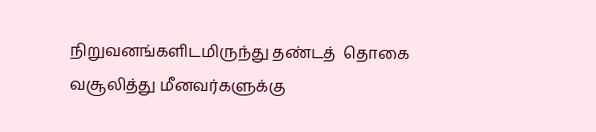நிறுவனங்களிடமிருந்து தண்டத்  தொகை வசூலித்து மீனவர்களுக்கு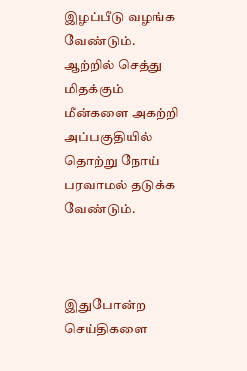இழப்பீடு வழங்க வேண்டும்.  ஆற்றில் செத்து மிதக்கும் மீன்களை அகற்றி அப்பகுதியில் தொற்று நோய் பரவாமல் தடுக்க வேண்டும்.



இதுபோன்ற செய்திகளை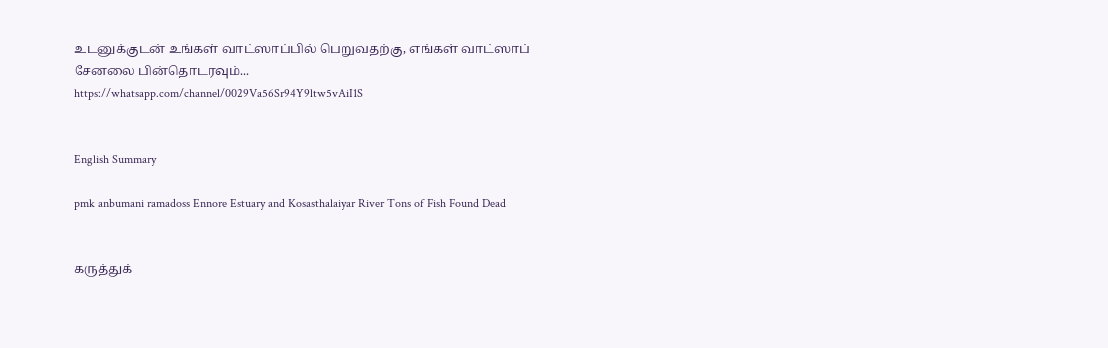உடனுக்குடன் உங்கள் வாட்ஸாப்பில் பெறுவதற்கு, எங்கள் வாட்ஸாப் சேனலை பின்தொடரவும்... https://whatsapp.com/channel/0029Va56Sr94Y9ltw5vAiI1S


English Summary

pmk anbumani ramadoss Ennore Estuary and Kosasthalaiyar River Tons of Fish Found Dead


கருத்துக்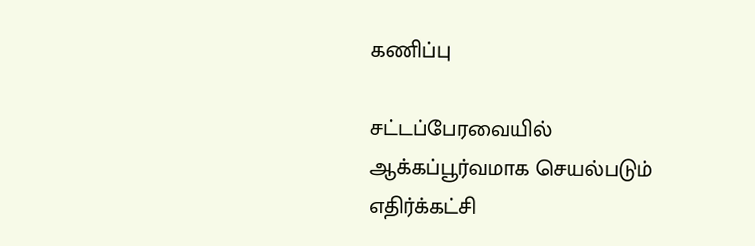கணிப்பு

சட்டப்பேரவையில் ஆக்கப்பூர்வமாக செயல்படும் எதிர்க்கட்சி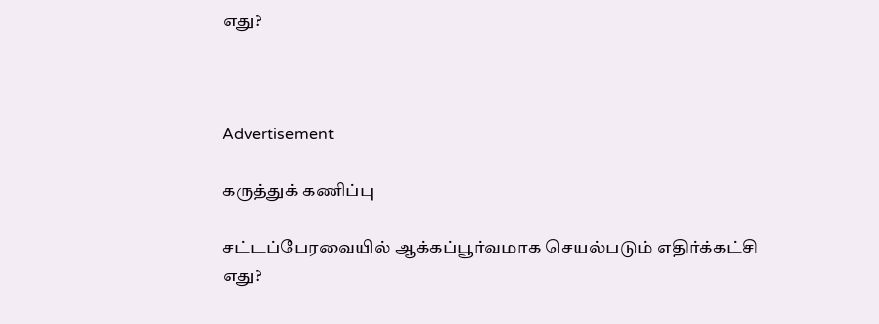எது?



Advertisement

கருத்துக் கணிப்பு

சட்டப்பேரவையில் ஆக்கப்பூர்வமாக செயல்படும் எதிர்க்கட்சி எது?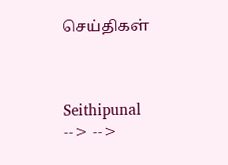செய்திகள்



Seithipunal
--> -->